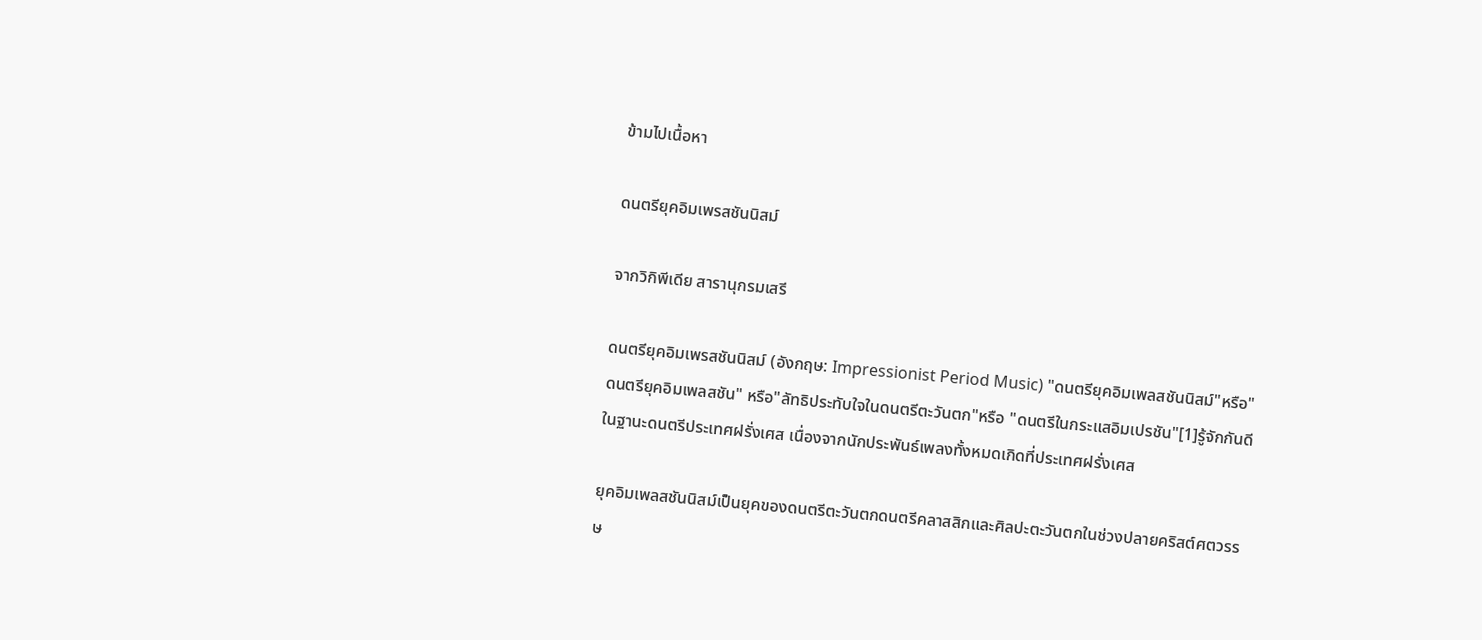ข้ามไปเนื้อหา

ดนตรียุคอิมเพรสชันนิสม์

จากวิกิพีเดีย สารานุกรมเสรี

ดนตรียุคอิมเพรสชันนิสม์ (อังกฤษ: Impressionist Period Music) "ดนตรียุคอิมเพลสชันนิสม์"หรือ"ดนตรียุคอิมเพลสชัน" หรือ"ลัทธิประทับใจในดนตรีตะวันตก"หรือ "ดนตรีในกระแสอิมเปรชัน"[1]รู้จักกันดีในฐานะดนตรีประเทศฝรั่งเศส เนื่องจากนักประพันธ์เพลงทั้งหมดเกิดที่ประเทศฝรั่งเศส

ยุคอิมเพลสชันนิสม์เป็นยุคของดนตรีตะวันตกดนตรีคลาสสิกและศิลปะตะวันตกในช่วงปลายคริสต์ศตวรรษ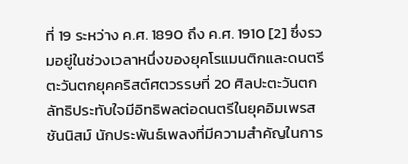ที่ 19 ระหว่าง ค.ศ. 1890 ถึง ค.ศ. 1910 [2] ซึ่งรวมอยู่ในช่วงเวลาหนึ่งของยุคโรแมนติกและดนตรีตะวันตกยุคคริสต์ศตวรรษที่ 20 ศิลปะตะวันตกลัทธิประทับใจมีอิทธิพลต่อดนตรีในยุคอิมเพรสชันนิสม์ นักประพันธ์เพลงที่มีความสำคัญในการ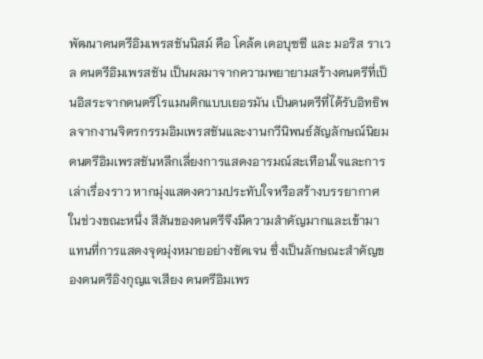พัฒนาดนตรีอิมเพรสชันนิสม์ คือ โคล้ด เดอบุซซี และ มอริส ราเวล ดนตรีอิมเพรสชัน เป็นผลมาจากความพยายามสร้างดนตรีที่เป็นอิสระจากดนตรีโรแมนติกแบบเยอรมัน เป็นดนตรีที่ได้รับอิทธิพลจากงานจิตรกรรมอิมเพรสชันและงานกวีนิพนธ์สัญลักษณ์นิยม ดนตรีอิมเพรสชันหลีกเลี่ยงการแสดงอารมณ์สะเทือนใจและการเล่าเรื่องราว หากมุ่งแสดงความประทับใจหรือสร้างบรรยากาศในช่วงขณะหนึ่ง สีสันของดนตรีจึงมีความสำคัญมากและเข้ามาแทนที่การแสดงจุดมุ่งหมายอย่างชัดเจน ซึ่งเป็นลักษณะสำคัญของดนตรีอิงกุญแจเสียง ดนตรีอิมเพร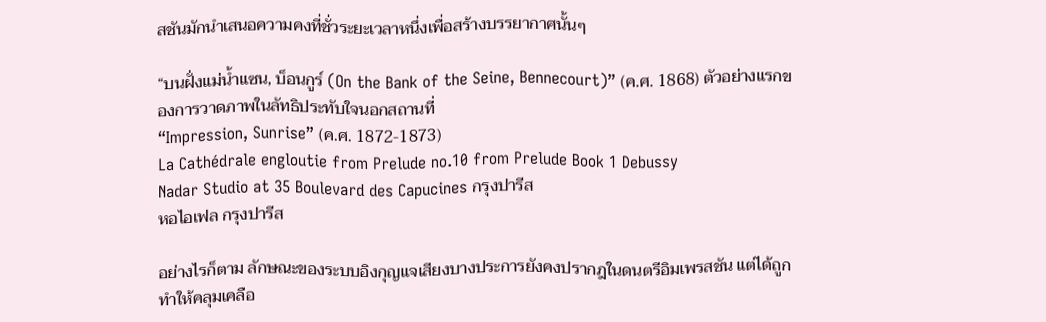สชันมักนำเสนอความคงที่ชั่วระยะเวลาหนึ่งเพื่อสร้างบรรยากาศนั้นๆ

“บนฝั่งแม่น้ำแซน, บ็อนกูร์ (On the Bank of the Seine, Bennecourt)” (ค.ศ. 1868) ตัวอย่างแรกของการวาดภาพในลัทธิประทับใจนอกสถานที่
“Impression, Sunrise” (ค.ศ. 1872-1873)
La Cathédrale engloutie from Prelude no.10 from Prelude Book 1 Debussy
Nadar Studio at 35 Boulevard des Capucines กรุงปารีส
หอไอเฟล กรุงปารีส

อย่างไรก็ตาม ลักษณะของระบบอิงกุญแจเสียงบางประการยังคงปรากฎในดนตรีอิมเพรสชัน แต่ได้ถูกทำให้คลุมเคลือ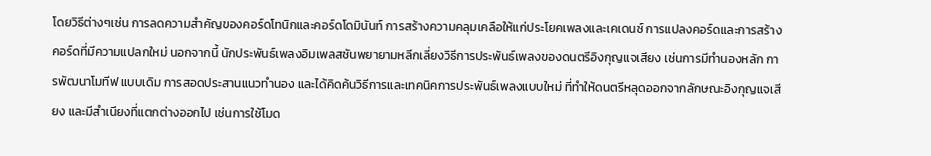โดยวิธีต่างๆเช่น การลดความสำคัญของคอร์ดโทนิกและคอร์ดโดมินันท์ การสร้างความคลุมเคลือให้แก่ประโยคเพลงและเคเดนซ์ การแปลงคอร์ดและการสร้างคอร์ดที่มีความแปลกใหม่ นอกจากนี้ นักประพันธ์เพลงอิมเพลสชันพยายามหลีกเลี่ยงวิธีการประพันธ์เพลงของดนตรีอิงกุญแจเสียง เช่นการมีทำนองหลัก การพัฒนาโมทีฟ แบบเดิม การสอดประสานแนวทำนอง และได้คิดค้นวิธีการและเทคนิคการประพันธ์เพลงแบบใหม่ ที่ทำให้ดนตรีหลุดออกจากลักษณะอิงกุญแจเสียง และมีสำเนียงที่แตกต่างออกไป เช่นการใช้โมด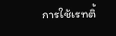การใช้เรทติ้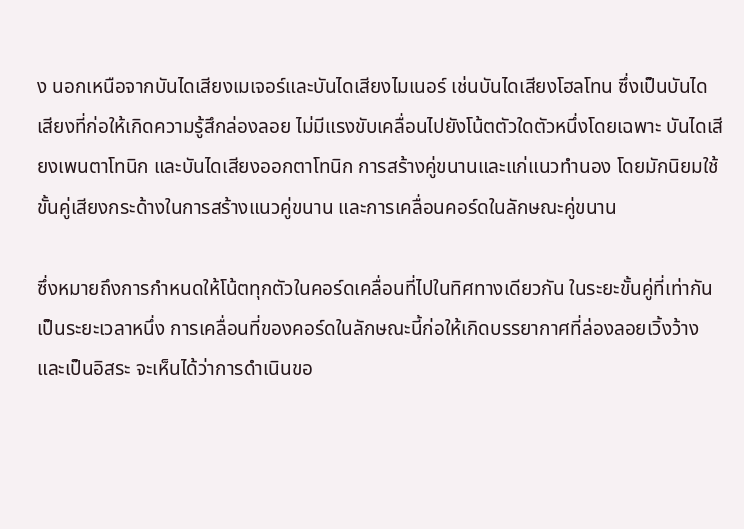ง นอกเหนือจากบันไดเสียงเมเจอร์และบันไดเสียงไมเนอร์ เช่นบันไดเสียงโฮลโทน ซึ่งเป็นบันไดเสียงที่ก่อให้เกิดความรู้สึกล่องลอย ไม่มีแรงขับเคลื่อนไปยังโน้ตตัวใดตัวหนึ่งโดยเฉพาะ บันไดเสียงเพนตาโทนิก และบันไดเสียงออกตาโทนิก การสร้างคู่ขนานและแก่แนวทำนอง โดยมักนิยมใช้ขั้นคู่เสียงกระด้างในการสร้างแนวคู่ขนาน และการเคลื่อนคอร์ดในลักษณะคู่ขนาน

ซึ่งหมายถึงการกำหนดให้โน้ตทุกตัวในคอร์ดเคลื่อนที่ไปในทิศทางเดียวกัน ในระยะขั้นคู่ที่เท่ากันเป็นระยะเวลาหนึ่ง การเคลื่อนที่ของคอร์ดในลักษณะนี้ก่อให้เกิดบรรยากาศที่ล่องลอยเวิ้งว้างและเป็นอิสระ จะเห็นได้ว่าการดำเนินขอ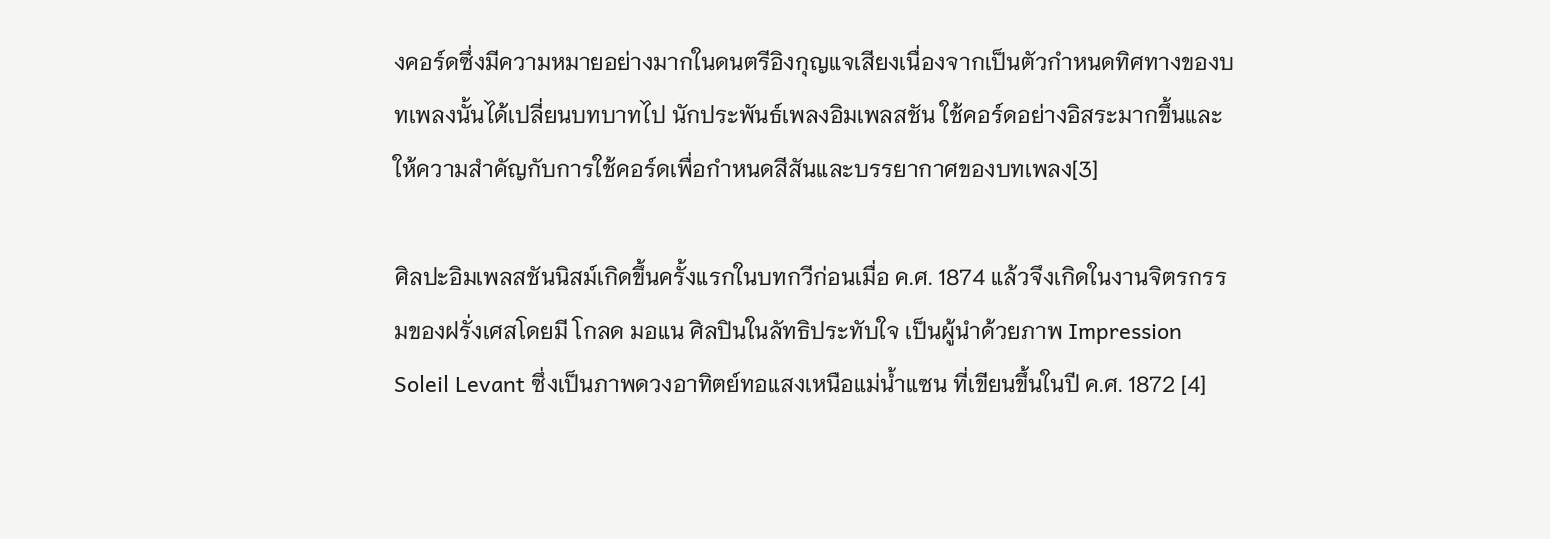งคอร์ดซึ่งมีความหมายอย่างมากในดนตรีอิงกุญแจเสียงเนื่องจากเป็นตัวกำหนดทิศทางของบทเพลงนั้นได้เปลี่ยนบทบาทไป นักประพันธ์เพลงอิมเพลสชัน ใช้คอร์ดอย่างอิสระมากขึ้นและให้ความสำคัญกับการใช้คอร์ดเพื่อกำหนดสีสันและบรรยากาศของบทเพลง[3]

ศิลปะอิมเพลสชันนิสม์เกิดขึ้นครั้งแรกในบทกวีก่อนเมื่อ ค.ศ. 1874 แล้วจึงเกิดในงานจิตรกรรมของฝรั่งเศสโดยมี โกลด มอแน ศิลปินในลัทธิประทับใจ เป็นผู้นำด้วยภาพ Impression Soleil Levant ซึ่งเป็นภาพดวงอาทิตย์ทอแสงเหนือแม่น้ำแซน ที่เขียนขึ้นในปี ค.ศ. 1872 [4]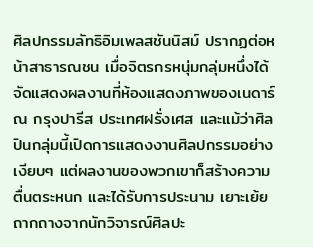ศิลปกรรมลัทธิอิมเพลสชันนิสม์ ปรากฏต่อหน้าสาธารณชน เมื่อจิตรกรหนุ่มกลุ่มหนึ่งได้จัดแสดงผลงานที่ห้องแสดงภาพของเนดาร์ ณ กรุงปารีส ประเทศฝรั่งเศส และแม้ว่าศิลปินกลุ่มนี้เปิดการแสดงงานศิลปกรรมอย่างเงียบๆ แต่ผลงานของพวกเขาก็สร้างความตื่นตระหนก และได้รับการประนาม เยาะเย้ยถากถางจากนักวิจารณ์ศิลปะ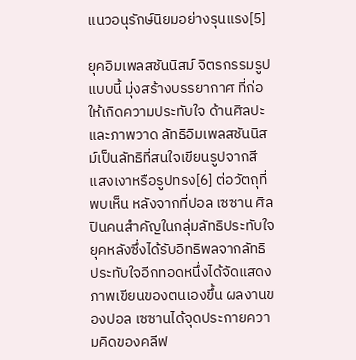แนวอนุรักษ์นิยมอย่างรุนแรง[5]

ยุคอิมเพลสชันนิสม์ จิตรกรรมรูปแบบนี้ มุ่งสร้างบรรยากาศ ที่ก่อให้เกิดความประทับใจ ด้านศิลปะและภาพวาด ลัทธิอิมเพลสชันนิสม์เป็นลัทธิที่สนใจเขียนรูปจากสี แสงเงาหรือรูปทรง[6] ต่อวัตถุที่พบเห็น หลังจากที่ปอล เซซาน ศิลปินคนสำคัญในกลุ่มลัทธิประทับใจยุคหลังซึ่งได้รับอิทธิพลจากลัทธิประทับใจอีกทอดหนึ่งได้จัดแสดงภาพเขียนของตนเองขึ้น ผลงานของปอล เซซานได้จุดประกายความคิดของคลีฟ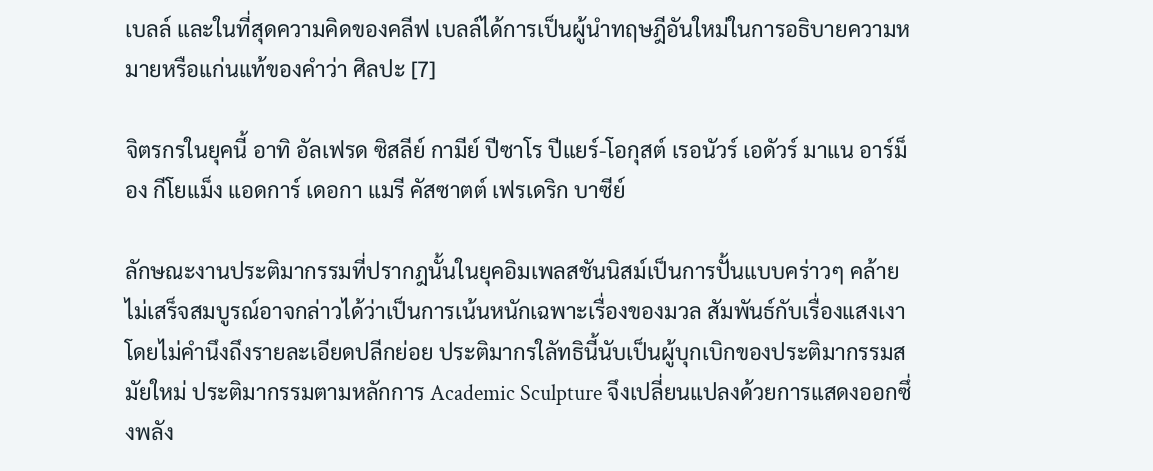เบลล์ และในที่สุดความคิดของคลีฟ เบลล์ได้การเป็นผู้นำทฤษฎีอันใหม่ในการอธิบายความหมายหรือแก่นแท้ของคำว่า ศิลปะ [7]

จิตรกรในยุคนี้ อาทิ อัลเฟรด ซิสลีย์ กามีย์ ปีซาโร ปีแยร์-โอกุสต์ เรอนัวร์ เอดัวร์ มาแน อาร์ม็อง กีโยแม็ง แอดการ์ เดอกา แมรี คัสซาตต์ เฟรเดริก บาซีย์

ลักษณะงานประติมากรรมที่ปรากฎนั้นในยุคอิมเพลสชันนิสม์เป็นการปั้นแบบคร่าวๆ คล้ายไม่เสร็จสมบูรณ์อาจกล่าวได้ว่าเป็นการเน้นหนักเฉพาะเรื่องของมวล สัมพันธ์กับเรื่องแสงเงาโดยไม่คำนึงถึงรายละเอียดปลีกย่อย ประติมากรใลัทธินี้นับเป็นผู้บุกเบิกของประติมากรรมสมัยใหม่ ประติมากรรมตามหลักการ Academic Sculpture จึงเปลี่ยนแปลงด้วยการแสดงออกซึ่งพลัง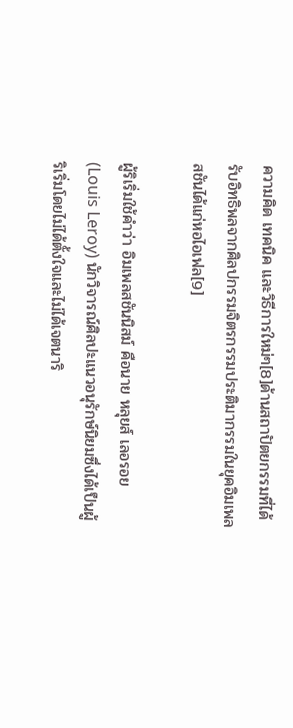ความคิด เทคนิค และวิธีการใหม่ๆ[8]ด้านสถาปัตยกรรมที่ได้รับอิทธิพลจากศิลปกรรมจิตรกรรมประติมากรรมในยุคอิมเพลสชันได้แก่หอไอเฟล[9]

ผู้ริเริ่มใช้คำว่า อิมเพลสชันนิสม์ คือนาย หลุยส์ เลอรอย (Louis Leroy) นักวิจารณ์ศิลปะแนวอนุรักษ์นิยมซึ่งได้เป็นผู้ริเริ่มโดยไม่ได้ตั้งใจและไม่ได้เจตนาริ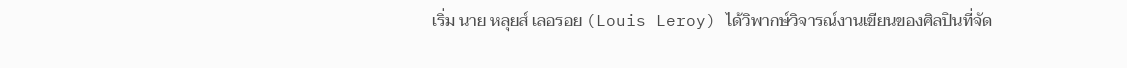เริ่ม นาย หลุยส์ เลอรอย (Louis Leroy) ได้วิพากษ์วิจารณ์งานเขียนของศิลปินที่จัด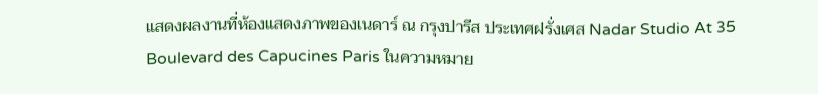แสดงผลงานที่ห้องแสดงภาพของเนดาร์ ณ กรุงปารีส ประเทศฝรั่งเศส Nadar Studio At 35 Boulevard des Capucines Paris ในความหมาย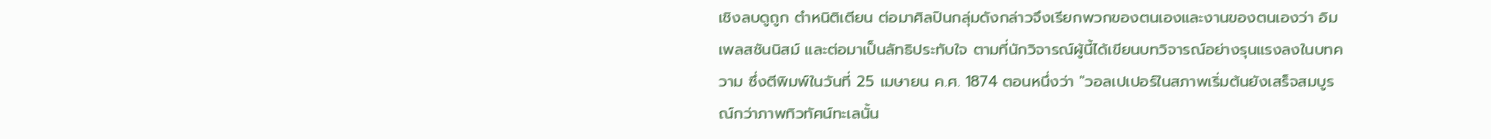เชิงลบดูถูก ตำหนิติเตียน ต่อมาศิลปินกลุ่มดังกล่าวจึงเรียกพวกของตนเองและงานของตนเองว่า อิมเพลสชันนิสม์ และต่อมาเป็นลัทธิประทับใจ ตามที่นักวิจารณ์ผู้นี้ได้เขียนบทวิจารณ์อย่างรุนแรงลงในบทความ ซึ่งตีพิมพ์ในวันที่ 25 เมษายน ค.ศ. 1874 ตอนหนึ่งว่า "วอลเปเปอร์ในสภาพเริ่มต้นยังเสร็จสมบูรณ์กว่าภาพทิวทัศน์ทะเลนั้น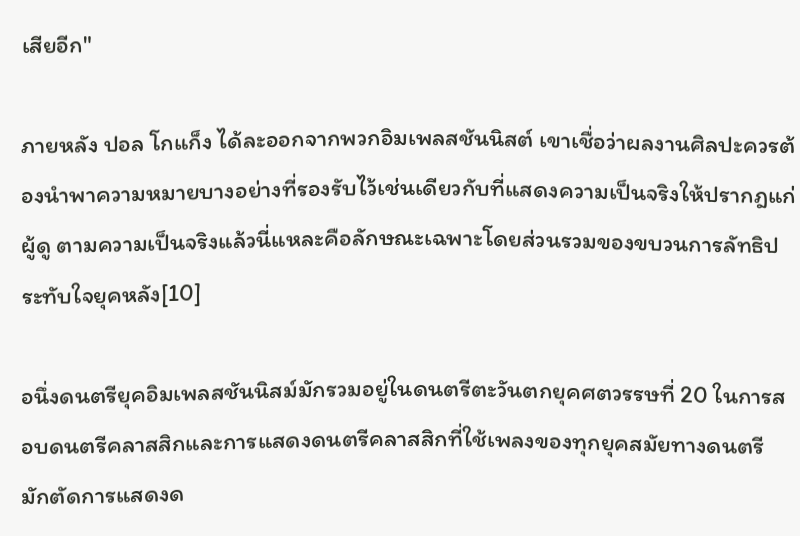เสียอีก"

ภายหลัง ปอล โกแก็ง ได้ละออกจากพวกอิมเพลสชันนิสต์ เขาเชื่อว่าผลงานศิลปะควรต้องนำพาความหมายบางอย่างที่รองรับไว้เช่นเดียวกับที่แสดงความเป็นจริงให้ปรากฎแก่ผู้ดู ตามความเป็นจริงแล้วนี่แหละคือลักษณะเฉพาะโดยส่วนรวมของขบวนการลัทธิประทับใจยุคหลัง[10]

อนึ่งดนตรียุคอิมเพลสชันนิสม์มักรวมอยู่ในดนตรีตะวันตกยุคศตวรรษที่ 20 ในการสอบดนตรีคลาสสิกและการแสดงดนตรีคลาสสิกที่ใช้เพลงของทุกยุคสมัยทางดนตรี มักตัดการแสดงด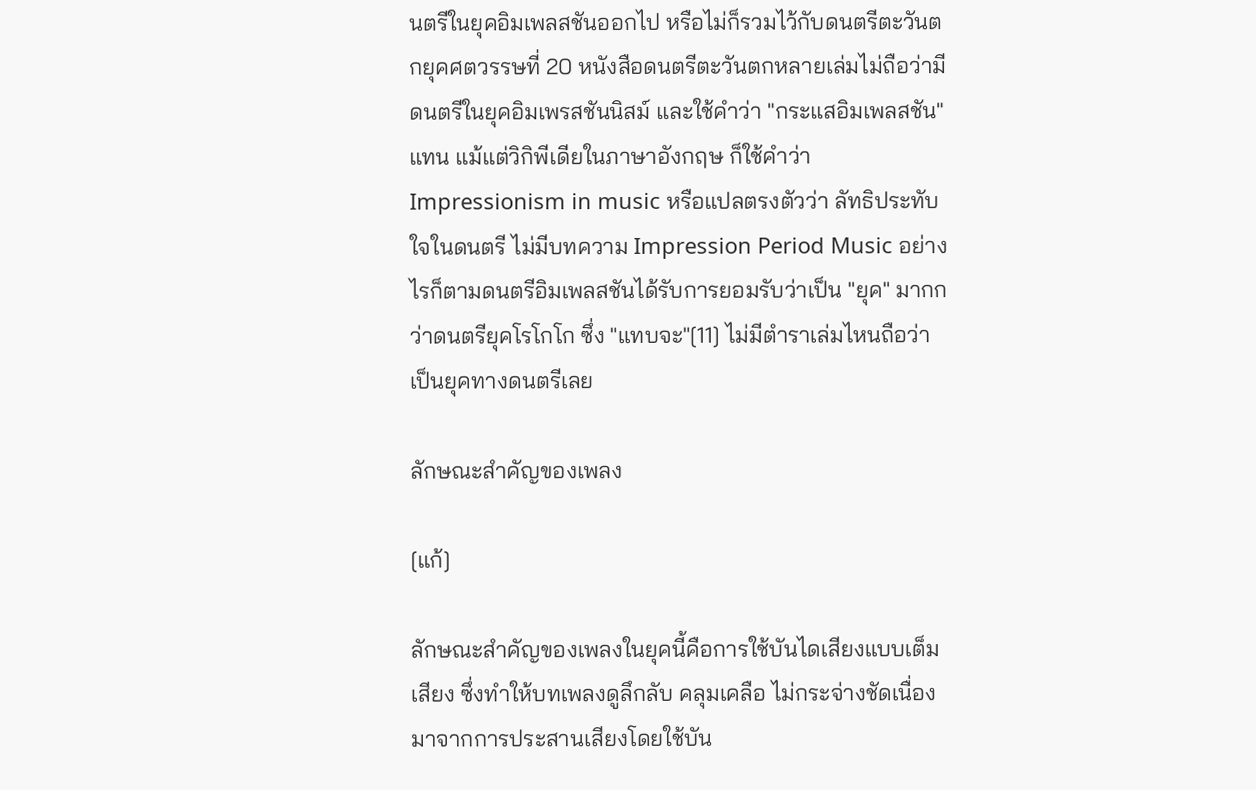นตรีในยุคอิมเพลสชันออกไป หรือไม่ก็รวมไว้กับดนตรีตะวันตกยุคศตวรรษที่ 20 หนังสือดนตรีตะวันตกหลายเล่มไม่ถือว่ามีดนตรีในยุคอิมเพรสชันนิสม์ และใช้คำว่า "กระแสอิมเพลสชัน" แทน แม้แต่วิกิพีเดียในภาษาอังกฤษ ก็ใช้คำว่า Impressionism in music หรือแปลตรงตัวว่า ลัทธิประทับใจในดนตรี ไม่มีบทความ Impression Period Music อย่างไรก็ตามดนตรีอิมเพลสชันได้รับการยอมรับว่าเป็น "ยุค" มากกว่าดนตรียุคโรโกโก ซึ่ง "แทบจะ"[11] ไม่มีตำราเล่มไหนถือว่าเป็นยุคทางดนตรีเลย

ลักษณะสำคัญของเพลง

[แก้]

ลักษณะสำคัญของเพลงในยุคนี้คือการใช้บันไดเสียงแบบเต็มเสียง ซึ่งทำให้บทเพลงดูลึกลับ คลุมเคลือ ไม่กระจ่างชัดเนื่องมาจากการประสานเสียงโดยใช้บัน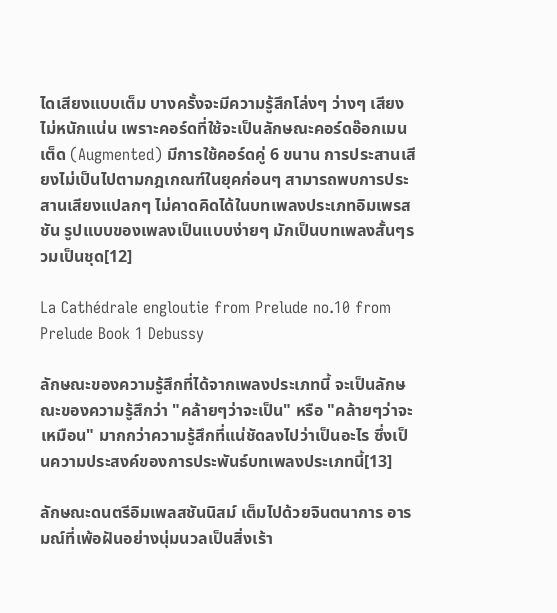ไดเสียงแบบเต็ม บางครั้งจะมีความรู้สึกโล่งๆ ว่างๆ เสียงไม่หนักแน่น เพราะคอร์ดที่ใช้จะเป็นลักษณะคอร์ดอ๊อกเมนเต็ด (Augmented) มีการใช้คอร์ดคู่ 6 ขนาน การประสานเสียงไม่เป็นไปตามกฎเกณฑ์ในยุคก่อนๆ สามารถพบการประสานเสียงแปลกๆ ไม่คาดคิดได้ในบทเพลงประเภทอิมเพรสชัน รูปแบบของเพลงเป็นแบบง่ายๆ มักเป็นบทเพลงสั้นๆรวมเป็นชุด[12]

La Cathédrale engloutie from Prelude no.10 from Prelude Book 1 Debussy

ลักษณะของความรู้สึกที่ได้จากเพลงประเภทนี้ จะเป็นลักษณะของความรู้สึกว่า "คล้ายๆว่าจะเป็น" หรือ "คล้ายๆว่าจะเหมือน" มากกว่าความรู้สึกที่แน่ชัดลงไปว่าเป็นอะไร ซึ่งเป็นความประสงค์ของการประพันธ์บทเพลงประเภทนี้[13]

ลักษณะดนตรีอิมเพลสชันนิสม์ เต็มไปด้วยจินตนาการ อารมณ์ที่เพ้อฝันอย่างนุ่มนวลเป็นสิ่งเร้า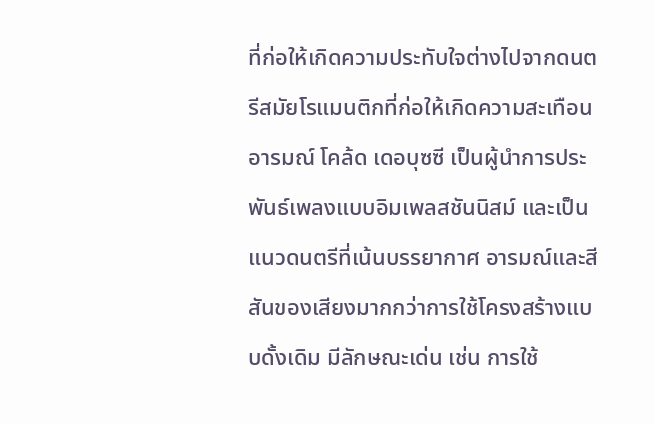ที่ก่อให้เกิดความประทับใจต่างไปจากดนตรีสมัยโรแมนติกที่ก่อให้เกิดความสะเทือนอารมณ์ โคล้ด เดอบุซซี เป็นผู้นำการประพันธ์เพลงแบบอิมเพลสชันนิสม์ และเป็นแนวดนตรีที่เน้นบรรยากาศ อารมณ์และสีสันของเสียงมากกว่าการใช้โครงสร้างแบบดั้งเดิม มีลักษณะเด่น เช่น การใช้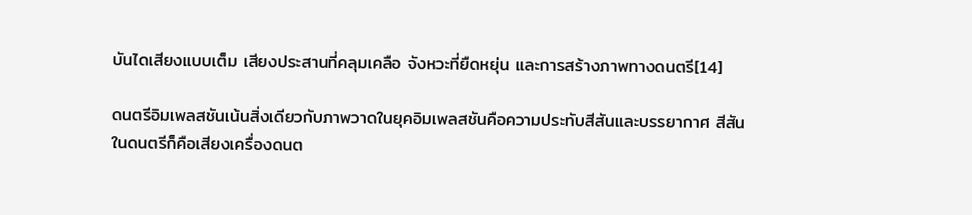บันไดเสียงแบบเต็ม เสียงประสานที่คลุมเคลือ จังหวะที่ยืดหยุ่น และการสร้างภาพทางดนตรี[14]

ดนตรีอิมเพลสชันเน้นสิ่งเดียวกับภาพวาดในยุคอิมเพลสชันคือความประทับสีสันและบรรยากาศ สีสันในดนตรีก็คือเสียงเครื่องดนต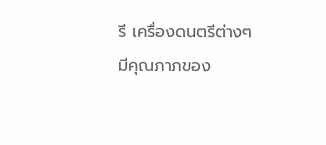รี เครื่องดนตรีต่างๆมีคุณภาภของ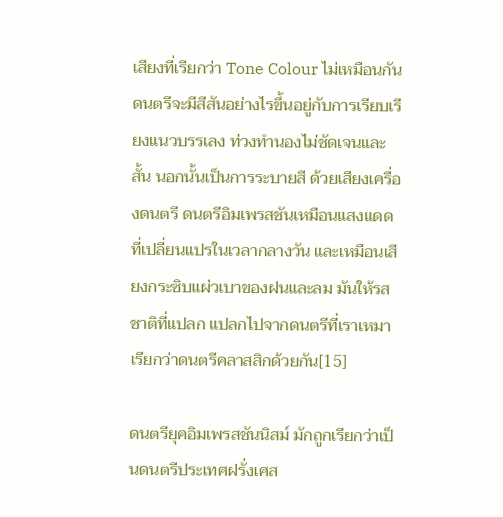เสียงที่เรียกว่า Tone Colour ไม่เหมือนกัน ดนตรีจะมีสีสันอย่างไรขึ้นอยู่กับการเรียบเรียงแนวบรรเลง ท่วงทำนองไม่ชัดเจนและสั้น นอกนั้นเป็นการระบายสี ด้วยเสียงเครื่องดนตรี ดนตรีอิมเพรสชันเหมือนแสงแดดที่เปลี่ยนแปรในเวลากลางวัน และเหมือนเสียงกระซิบแผ่วเบาของฝนและลม มันให้รสชาติที่แปลก แปลกไปจากดนตรีที่เราเหมาเรียกว่าดนตรีคลาสสิกด้วยกัน[15]

ดนตรียุคอิมเพรสชันนิสม์ มักถูกเรียกว่าเป็นดนตรีประเทศฝรั่งเศส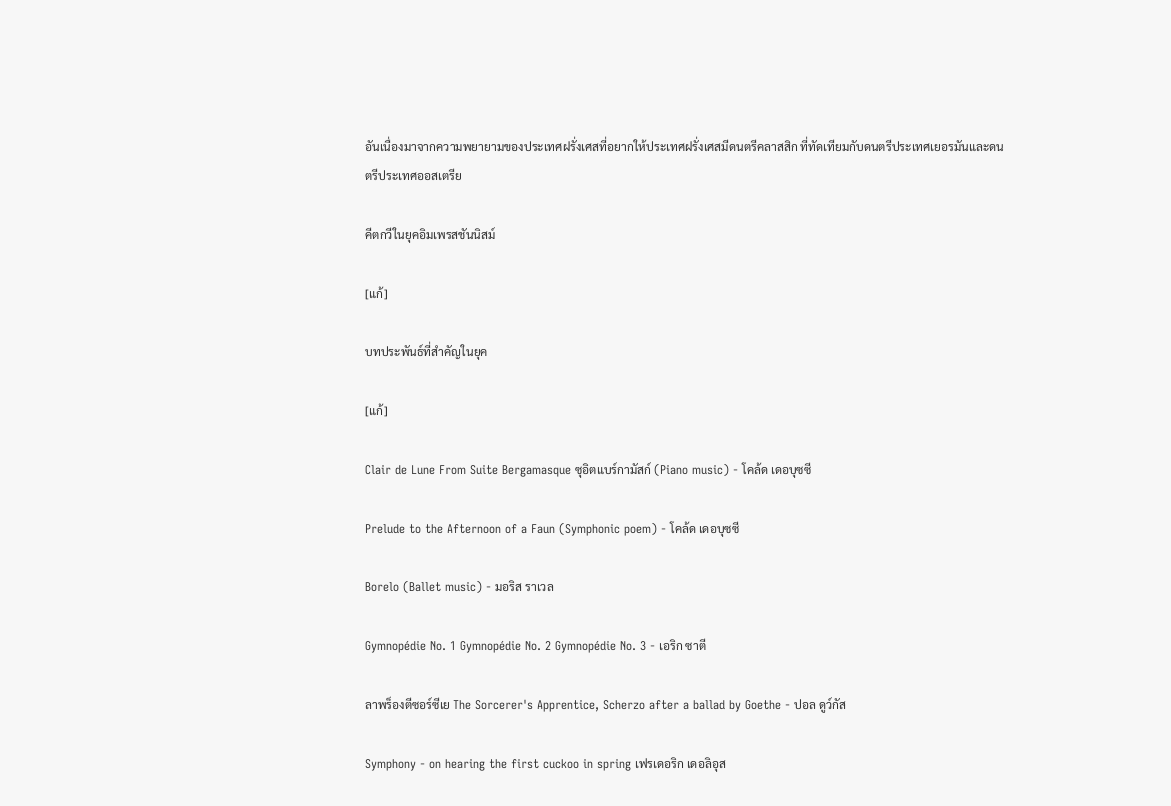อันเนื่องมาจากความพยายามของประเทศฝรั่งเศสที่อยากให้ประเทศฝรั่งเศสมีดนตรีคลาสสิก ที่ทัดเทียมกับดนตรีประเทศเยอรมันและดนตรีประเทศออสเตรีย

คีตกวีในยุคอิมเพรสชันนิสม์

[แก้]

บทประพันธ์ที่สำคัญในยุค

[แก้]

Clair de Lune From Suite Bergamasque ซุอิตแบร์กามัสก์ (Piano music) - โคล้ด เดอบุซซี

Prelude to the Afternoon of a Faun (Symphonic poem) - โคล้ด เดอบุซซี

Borelo (Ballet music) - มอริส ราเวล

Gymnopédie No. 1 Gymnopédie No. 2 Gymnopédie No. 3 - เอริก ซาตี

ลาพร็องตีซอร์ซีเย The Sorcerer's Apprentice, Scherzo after a ballad by Goethe - ปอล ดูว์กัส

Symphony - on hearing the first cuckoo in spring เฟรเดอริก เดอลิอุส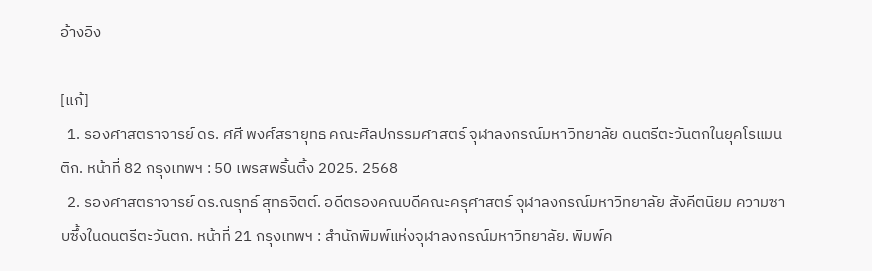อ้างอิง

[แก้]
  1. รองศาสตราจารย์ ดร. ศศี พงศ์สรายุทธ คณะศิลปกรรมศาสตร์ จุฬาลงกรณ์มหาวิทยาลัย ดนตรีตะวันตกในยุคโรแมนติก. หน้าที่ 82 กรุงเทพฯ : 50 เพรสพริ้นติ้ง 2025. 2568
  2. รองศาสตราจารย์ ดร.ณรุทธ์ สุทธจิตต์. อดีตรองคณบดีคณะครุศาสตร์ จุฬาลงกรณ์มหาวิทยาลัย สังคีตนิยม ความซาบซึ้งในดนตรีตะวันตก. หน้าที่ 21 กรุงเทพฯ : สำนักพิมพ์แห่งจุฬาลงกรณ์มหาวิทยาลัย. พิมพ์ค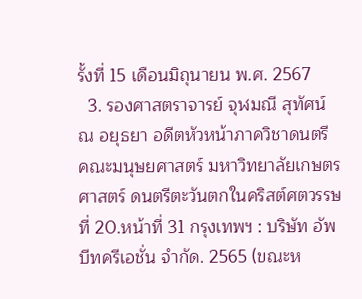รั้งที่ 15 เดือนมิถุนายน พ.ศ. 2567
  3. รองศาสตราจารย์ จุฬมณี สุทัศน์ ณ อยุธยา อดีตหัวหน้าภาควิชาดนตรี คณะมนุษยศาสตร์ มหาวิทยาลัยเกษตรศาสตร์ ดนตรีตะวันตกในคริสต์ศตวรรษที่ 20.หน้าที่ 31 กรุงเทพฯ : บริษัท อัพบีทครีเอชั่น จำกัด. 2565 (ขณะห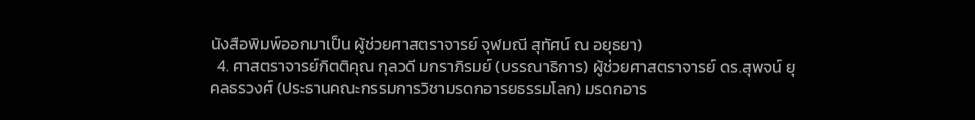นังสือพิมพ์ออกมาเป็น ผู้ช่วยศาสตราจารย์ จุฬมณี สุทัศน์ ณ อยุธยา)
  4. ศาสตราจารย์กิตติคุณ กุลวดี มกราภิรมย์ (บรรณาธิการ) ผู้ช่วยศาสตราจารย์ ดร.สุพจน์ ยุคลธรวงศ์ (ประธานคณะกรรมการวิชามรดกอารยธรรมโลก) มรดกอาร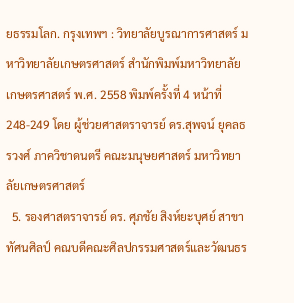ยธรรมโลก. กรุงเทพฯ : วิทยาลัยบูรณาการศาสตร์ มหาวิทยาลัยเกษตรศาสตร์ สำนักพิมพ์มหาวิทยาลัยเกษตรศาสตร์ พ.ศ. 2558 พิมพ์ครั้งที่ 4 หน้าที่ 248-249 โดย ผู้ช่วยศาสตราจารย์ ดร.สุพจน์ ยุคลธรวงศ์ ภาควิชาดนตรี คณะมนุษยศาสตร์ มหาวิทยาลัยเกษตรศาสตร์
  5. รองศาสตราจารย์ ดร. ศุภชัย สิงห์ยะบุศย์ สาขาทัศนศิลป์ คณบดีคณะศิลปกรรมศาสตร์และวัฒนธร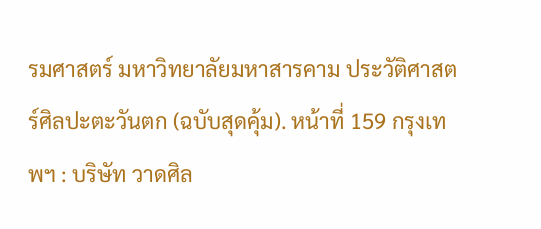รมศาสตร์ มหาวิทยาลัยมหาสารคาม ประวัติศาสตร์ศิลปะตะวันตก (ฉบับสุดคุ้ม). หน้าที่ 159 กรุงเทพฯ : บริษัท วาดศิล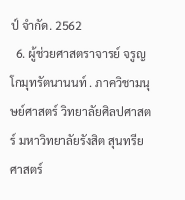ป์ จำกัด. 2562
  6. ผู้ช่วยศาสตราจารย์ จรูญ โกมุทรัตนานนท์ . ภาควิชามนุษย์ศาสตร์ วิทยาลัยศิลปศาสตร์ มหาวิทยาลัยรังสิต สุนทรียศาสตร์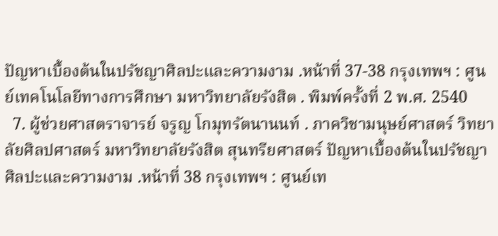ปัญหาเบื้องต้นในปรัชญาศิลปะและความงาม .หน้าที่ 37-38 กรุงเทพฯ : ศูนย์เทคโนโลยีทางการศึกษา มหาวิทยาลัยรังสิต . พิมพ์ครั้งที่ 2 พ.ศ. 2540
  7. ผู้ช่วยศาสตราจารย์ จรูญ โกมุทรัตนานนท์ . ภาควิชามนุษย์ศาสตร์ วิทยาลัยศิลปศาสตร์ มหาวิทยาลัยรังสิต สุนทรียศาสตร์ ปัญหาเบื้องต้นในปรัชญาศิลปะและความงาม .หน้าที่ 38 กรุงเทพฯ : ศูนย์เท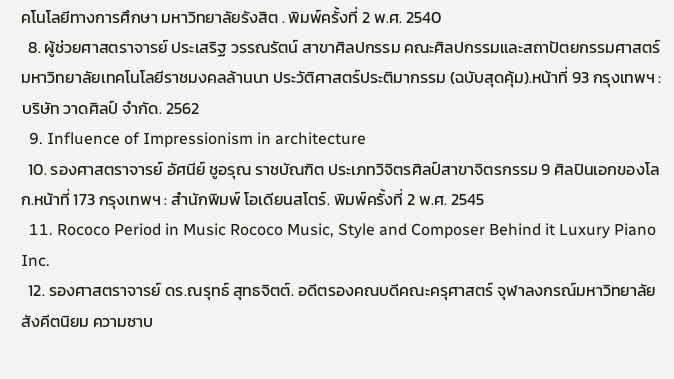คโนโลยีทางการศึกษา มหาวิทยาลัยรังสิต . พิมพ์ครั้งที่ 2 พ.ศ. 2540
  8. ผู้ช่วยศาสตราจารย์ ประเสริฐ วรรณรัตน์ สาขาศิลปกรรม คณะศิลปกรรมและสถาปัตยกรรมศาสตร์ มหาวิทยาลัยเทคโนโลยีราชมงคลล้านนา ประวัติศาสตร์ประติมากรรม (ฉบับสุดคุ้ม).หน้าที่ 93 กรุงเทพฯ : บริษัท วาดศิลป์ จำกัด. 2562
  9. Influence of Impressionism in architecture
  10. รองศาสตราจารย์ อัศนีย์ ชูอรุณ ราชบัณฑิต ประเภทวิจิตรศิลป์สาขาจิตรกรรม 9 ศิลปินเอกของโลก.หน้าที่ 173 กรุงเทพฯ : สำนักพิมพ์ โอเดียนสโตร์. พิมพ์ครั้งที่ 2 พ.ศ. 2545
  11. Rococo Period in Music Rococo Music, Style and Composer Behind it Luxury Piano Inc.
  12. รองศาสตราจารย์ ดร.ณรุทธ์ สุทธจิตต์. อดีตรองคณบดีคณะครุศาสตร์ จุฬาลงกรณ์มหาวิทยาลัย สังคีตนิยม ความซาบ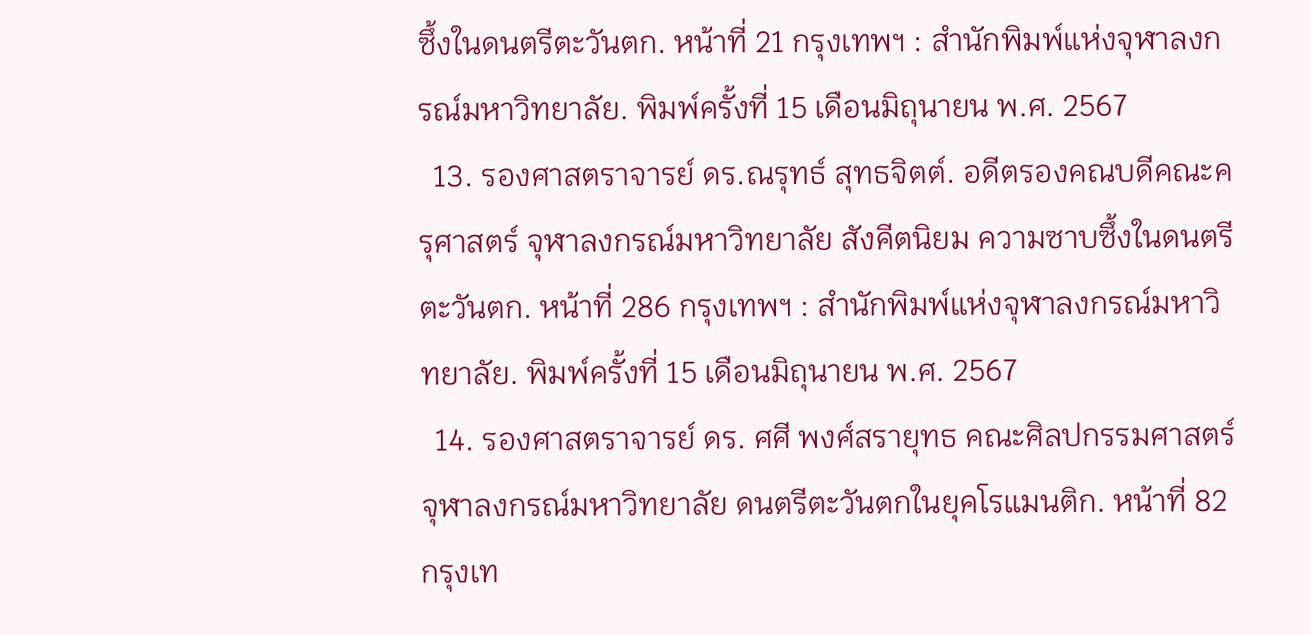ซึ้งในดนตรีตะวันตก. หน้าที่ 21 กรุงเทพฯ : สำนักพิมพ์แห่งจุฬาลงกรณ์มหาวิทยาลัย. พิมพ์ครั้งที่ 15 เดือนมิถุนายน พ.ศ. 2567
  13. รองศาสตราจารย์ ดร.ณรุทธ์ สุทธจิตต์. อดีตรองคณบดีคณะครุศาสตร์ จุฬาลงกรณ์มหาวิทยาลัย สังคีตนิยม ความซาบซึ้งในดนตรีตะวันตก. หน้าที่ 286 กรุงเทพฯ : สำนักพิมพ์แห่งจุฬาลงกรณ์มหาวิทยาลัย. พิมพ์ครั้งที่ 15 เดือนมิถุนายน พ.ศ. 2567
  14. รองศาสตราจารย์ ดร. ศศี พงศ์สรายุทธ คณะศิลปกรรมศาสตร์ จุฬาลงกรณ์มหาวิทยาลัย ดนตรีตะวันตกในยุคโรแมนติก. หน้าที่ 82 กรุงเท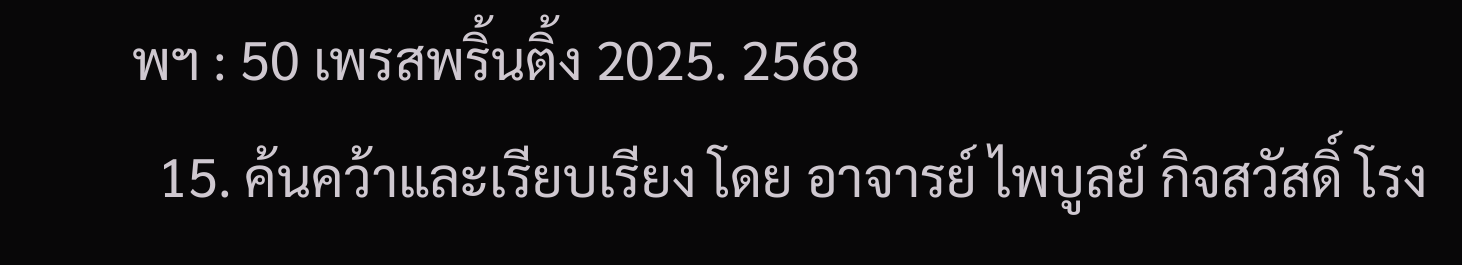พฯ : 50 เพรสพริ้นติ้ง 2025. 2568
  15. ค้นคว้าและเรียบเรียง โดย อาจารย์ ไพบูลย์ กิจสวัสดิ์ โรง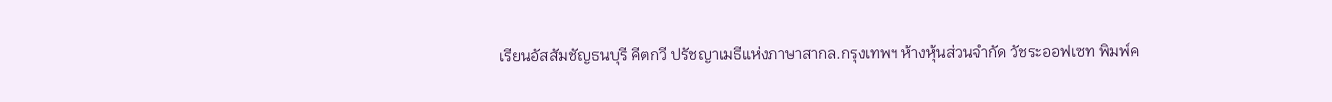เรียนอัสสัมชัญธนบุรี คีตกวี ปรัชญาเมธีแห่งภาษาสากล.กรุงเทพฯ ห้างหุ้นส่วนจำกัด วัชระออฟเซท พิมพ์ค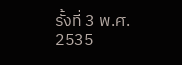รั้งที่ 3 พ.ศ. 2535